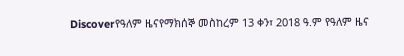Discoverየዓለም ዜናየማክሰኞ መስከረም 13 ቀን፣ 2018 ዓ.ም የዓለም ዜና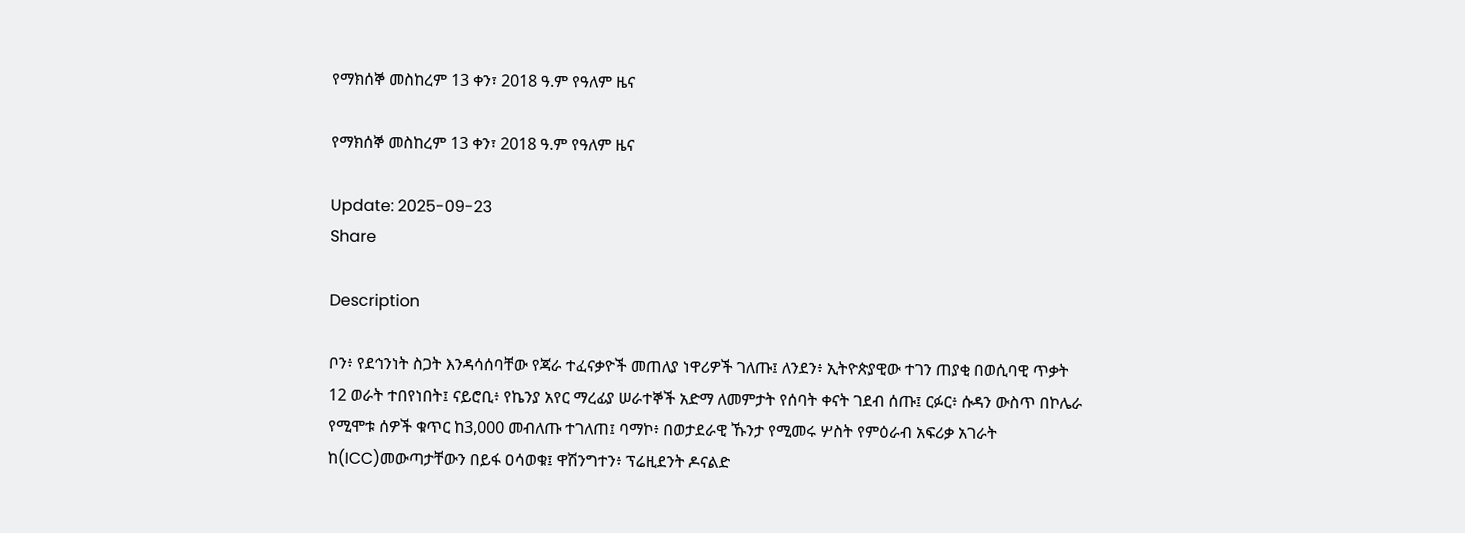የማክሰኞ መስከረም 13 ቀን፣ 2018 ዓ.ም የዓለም ዜና

የማክሰኞ መስከረም 13 ቀን፣ 2018 ዓ.ም የዓለም ዜና

Update: 2025-09-23
Share

Description

ቦን፥ የደኅንነት ስጋት እንዳሳሰባቸው የጃራ ተፈናቃዮች መጠለያ ነዋሪዎች ገለጡ፤ ለንደን፥ ኢትዮጵያዊው ተገን ጠያቂ በወሲባዊ ጥቃት 12 ወራት ተበየነበት፤ ናይሮቢ፥ የኬንያ አየር ማረፊያ ሠራተኞች አድማ ለመምታት የሰባት ቀናት ገደብ ሰጡ፤ ርፉር፥ ሱዳን ውስጥ በኮሌራ የሚሞቱ ሰዎች ቁጥር ከ3,000 መብለጡ ተገለጠ፤ ባማኮ፥ በወታደራዊ ኹንታ የሚመሩ ሦስት የምዕራብ አፍሪቃ አገራት ከ(ICC)መውጣታቸውን በይፋ ዐሳወቁ፤ ዋሽንግተን፥ ፕሬዚደንት ዶናልድ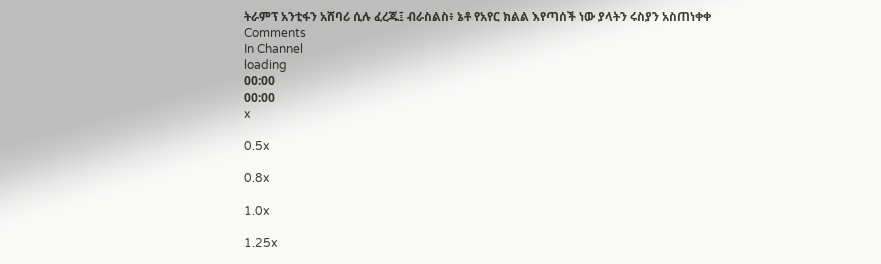ትራምፕ አንቲፋን አሸባሪ ሲሉ ፈረጁ፤ ብራስልስ፥ ኔቶ የአየር ክልል እየጣሰች ነው ያላትን ሩስያን አስጠነቀቀ
Comments
In Channel
loading
00:00
00:00
x

0.5x

0.8x

1.0x

1.25x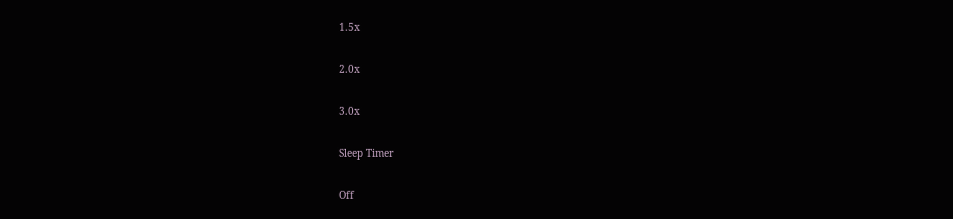1.5x

2.0x

3.0x

Sleep Timer

Off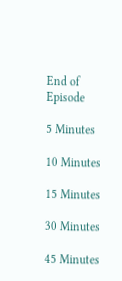End of Episode

5 Minutes

10 Minutes

15 Minutes

30 Minutes

45 Minutes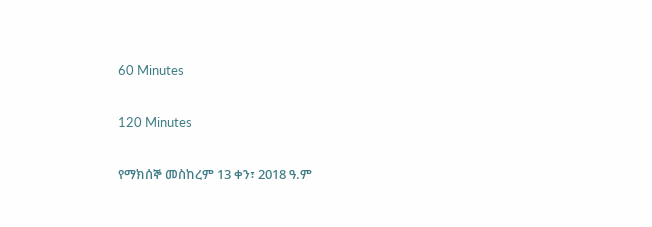60 Minutes

120 Minutes

የማክሰኞ መስከረም 13 ቀን፣ 2018 ዓ.ም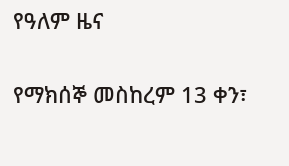የዓለም ዜና

የማክሰኞ መስከረም 13 ቀን፣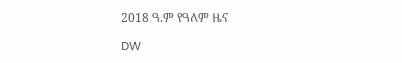2018 ዓ.ም የዓለም ዜና

DW